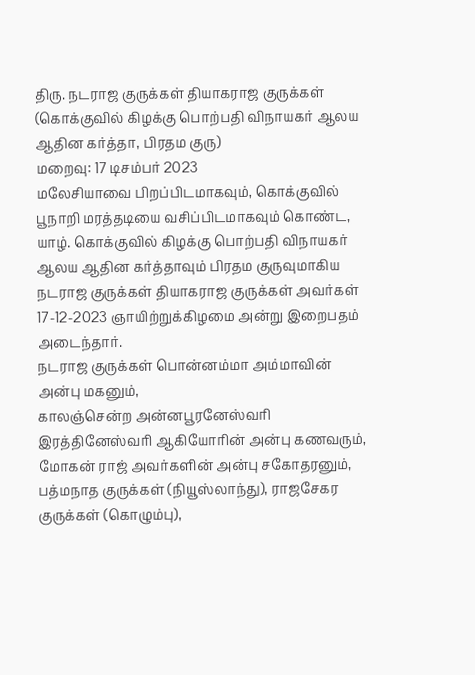திரு. நடராஜ குருக்கள் தியாகராஜ குருக்கள்
(கொக்குவில் கிழக்கு பொற்பதி விநாயகர் ஆலய ஆதின கர்த்தா, பிரதம குரு)
மறைவு: 17 டிசம்பர் 2023
மலேசியாவை பிறப்பிடமாகவும், கொக்குவில் பூநாறி மரத்தடியை வசிப்பிடமாகவும் கொண்ட, யாழ். கொக்குவில் கிழக்கு பொற்பதி விநாயகர் ஆலய ஆதின கர்த்தாவும் பிரதம குருவுமாகிய நடராஜ குருக்கள் தியாகராஜ குருக்கள் அவர்கள் 17-12-2023 ஞாயிற்றுக்கிழமை அன்று இறைபதம் அடைந்தார்.
நடராஜ குருக்கள் பொன்னம்மா அம்மாவின் அன்பு மகனும்,
காலஞ்சென்ற அன்னபூரனேஸ்வரி இரத்தினேஸ்வரி ஆகியோரின் அன்பு கணவரும்,
மோகன் ராஜ் அவர்களின் அன்பு சகோதரனும்,
பத்மநாத குருக்கள் (நியூஸ்லாந்து), ராஜசேகர குருக்கள் (கொழும்பு),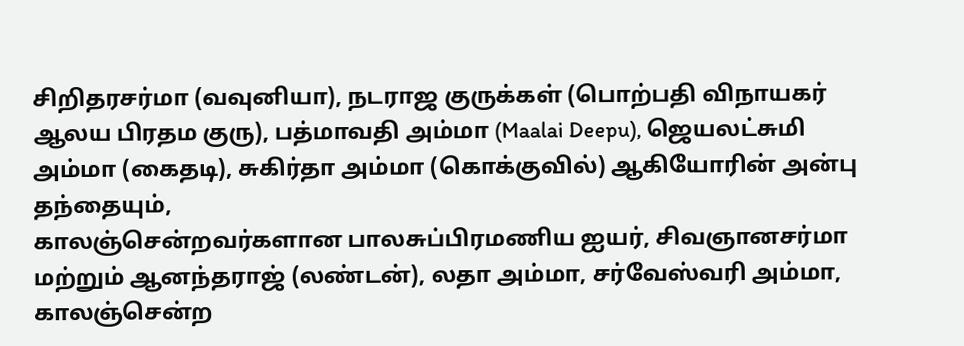சிறிதரசர்மா (வவுனியா), நடராஜ குருக்கள் (பொற்பதி விநாயகர் ஆலய பிரதம குரு), பத்மாவதி அம்மா (Maalai Deepu), ஜெயலட்சுமி அம்மா (கைதடி), சுகிர்தா அம்மா (கொக்குவில்) ஆகியோரின் அன்பு தந்தையும்,
காலஞ்சென்றவர்களான பாலசுப்பிரமணிய ஐயர், சிவஞானசர்மா மற்றும் ஆனந்தராஜ் (லண்டன்), லதா அம்மா, சர்வேஸ்வரி அம்மா, காலஞ்சென்ற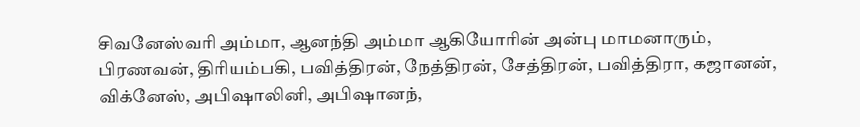சிவனேஸ்வரி அம்மா, ஆனந்தி அம்மா ஆகியோரின் அன்பு மாமனாரும்,
பிரணவன், திரியம்பகி, பவித்திரன், நேத்திரன், சேத்திரன், பவித்திரா, கஜானன், விக்னேஸ், அபிஷாலினி, அபிஷானந்,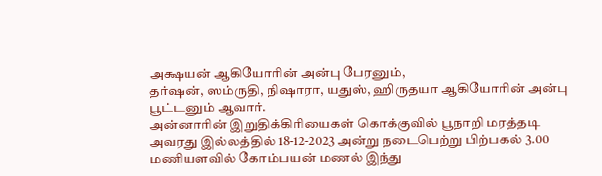அக்ஷயன் ஆகியோரின் அன்பு பேரனும்,
தர்ஷன், ஸம்ருதி, நிஷாரா, யதுஸ், ஹிருதயா ஆகியோரின் அன்பு பூட்டனும் ஆவார்.
அன்னாரின் இறுதிக்கிரியைகள் கொக்குவில் பூநாறி மரத்தடி அவரது இல்லத்தில் 18-12-2023 அன்று நடைபெற்று பிற்பகல் 3.00 மணியளவில் கோம்பயன் மணல் இந்து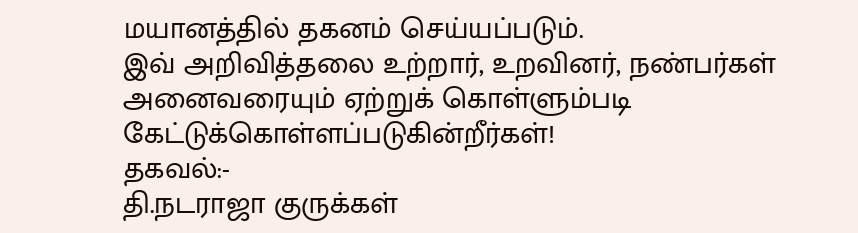மயானத்தில் தகனம் செய்யப்படும்.
இவ் அறிவித்தலை உற்றார், உறவினர், நண்பர்கள் அனைவரையும் ஏற்றுக் கொள்ளும்படி கேட்டுக்கொள்ளப்படுகின்றீர்கள்!
தகவல்:-
தி.நடராஜா குருக்கள்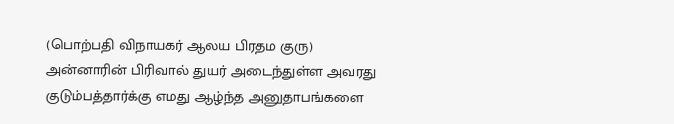(பொற்பதி விநாயகர் ஆலய பிரதம குரு)
அன்னாரின் பிரிவால் துயர் அடைந்துள்ள அவரது குடும்பத்தார்க்கு எமது ஆழ்ந்த அனுதாபங்களை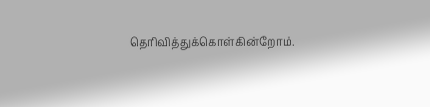தெரிவித்துக்கொள்கின்றோம்.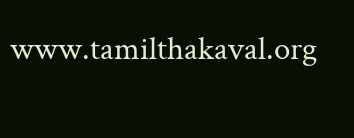www.tamilthakaval.org